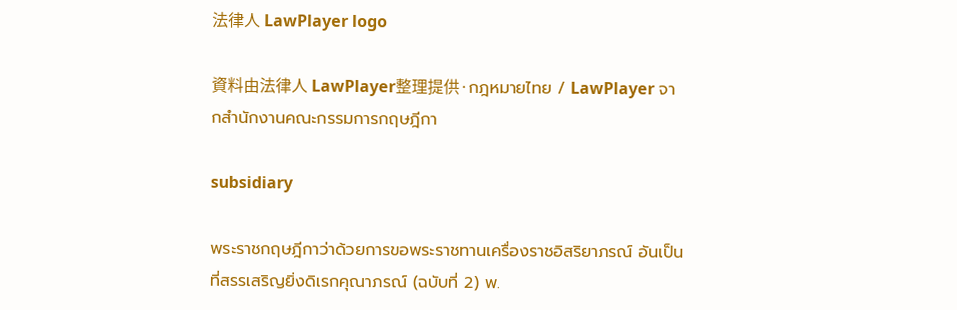法律人 LawPlayer logo

資料由法律人 LawPlayer整理提供·กฎหมายไทย / LawPlayer จากสำนักงานคณะกรรมการกฤษฎีกา

subsidiary

พระราชกฤษฎีกาว่าด้วยการขอพระราชทานเครื่องราชอิสริยาภรณ์ อันเป็นที่สรรเสริญยิ่งดิเรกคุณาภรณ์ (ฉบับที่ 2) พ.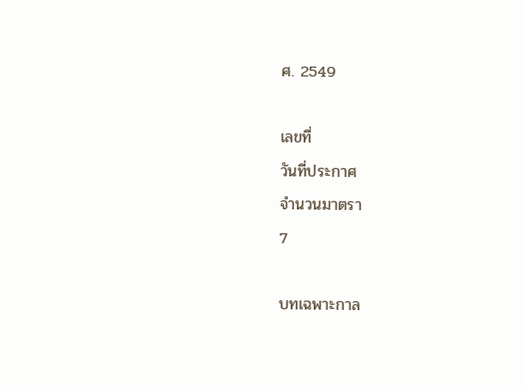ศ. 2549

เลขที่
วันที่ประกาศ
จำนวนมาตรา
7

บทเฉพาะกาล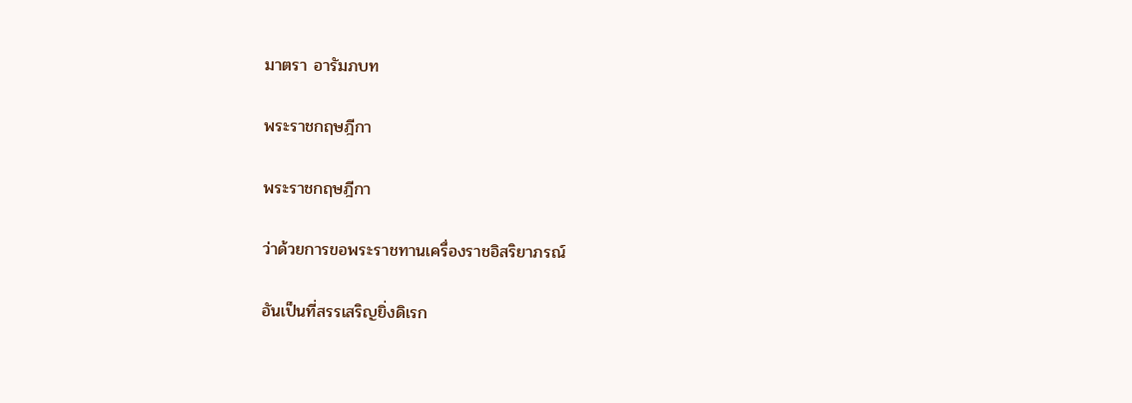มาตรา อารัมภบท

พระราชกฤษฎีกา

พระราชกฤษฎีกา

ว่าด้วยการขอพระราชทานเครื่องราชอิสริยาภรณ์

อันเป็นที่สรรเสริญยิ่งดิเรก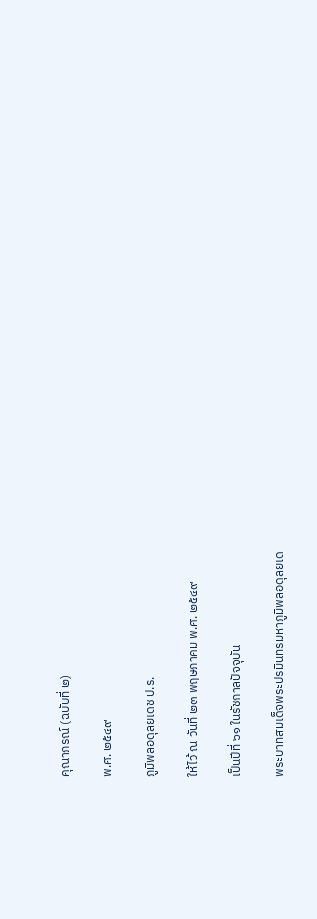คุณาภรณ์ (ฉบับที่ ๒)

พ.ศ. ๒๕๔๙

ภูมิพลอดุลยเดช ป.ร.

ให้ไว้ ณ วันที่ ๒๓ พฤษภาคม พ.ศ. ๒๕๔๙

เป็นปีที่ ๖๑ ในรัชกาลปัจจุบัน

พระบาทสมเด็จพระปรมินทรมหาภูมิพลอดุลยเด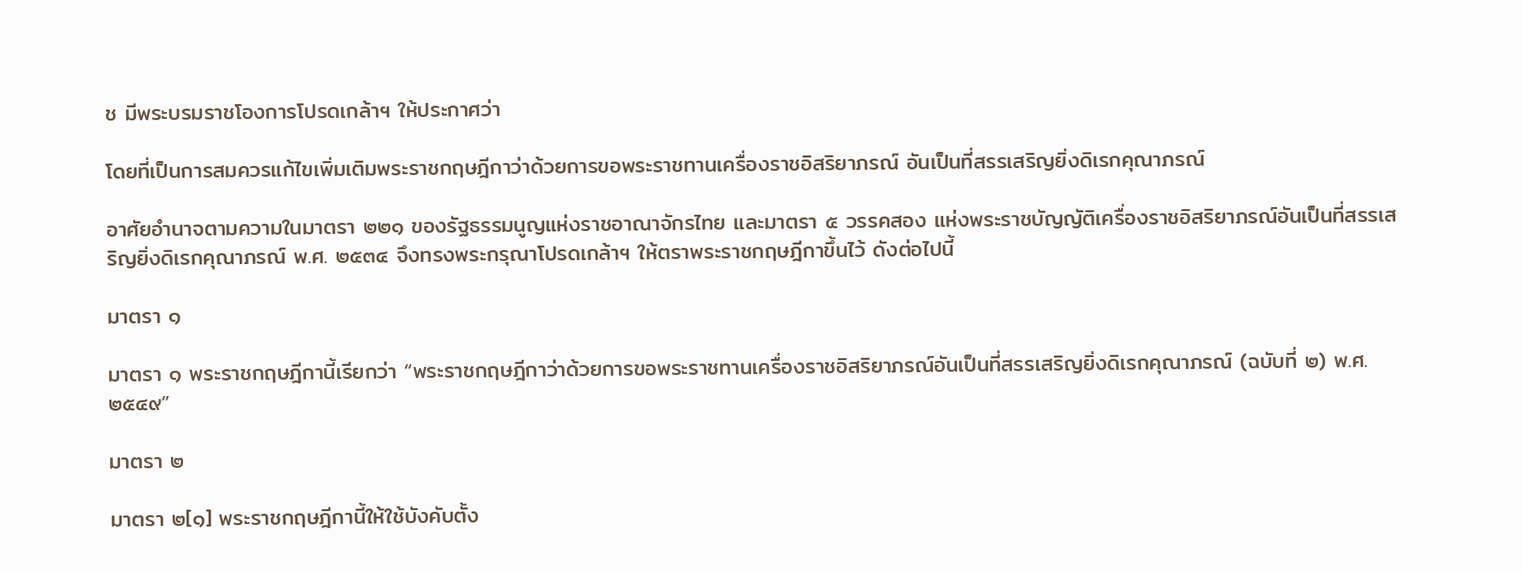ช มีพระบรมราชโองการโปรดเกล้าฯ ให้ประกาศว่า

โดยที่เป็นการสมควรแก้ไขเพิ่มเติมพระราชกฤษฎีกาว่าด้วยการขอพระราชทานเครื่องราชอิสริยาภรณ์ อันเป็นที่สรรเสริญยิ่งดิเรกคุณาภรณ์

อาศัยอำนาจตามความในมาตรา ๒๒๑ ของรัฐธรรมนูญแห่งราชอาณาจักรไทย และมาตรา ๕ วรรคสอง แห่งพระราชบัญญัติเครื่องราชอิสริยาภรณ์อันเป็นที่สรรเสริญยิ่งดิเรกคุณาภรณ์ พ.ศ. ๒๕๓๔ จึงทรงพระกรุณาโปรดเกล้าฯ ให้ตราพระราชกฤษฎีกาขึ้นไว้ ดังต่อไปนี้

มาตรา ๑

มาตรา ๑ พระราชกฤษฎีกานี้เรียกว่า “พระราชกฤษฎีกาว่าด้วยการขอพระราชทานเครื่องราชอิสริยาภรณ์อันเป็นที่สรรเสริญยิ่งดิเรกคุณาภรณ์ (ฉบับที่ ๒) พ.ศ. ๒๕๔๙”

มาตรา ๒

มาตรา ๒[๑] พระราชกฤษฎีกานี้ให้ใช้บังคับตั้ง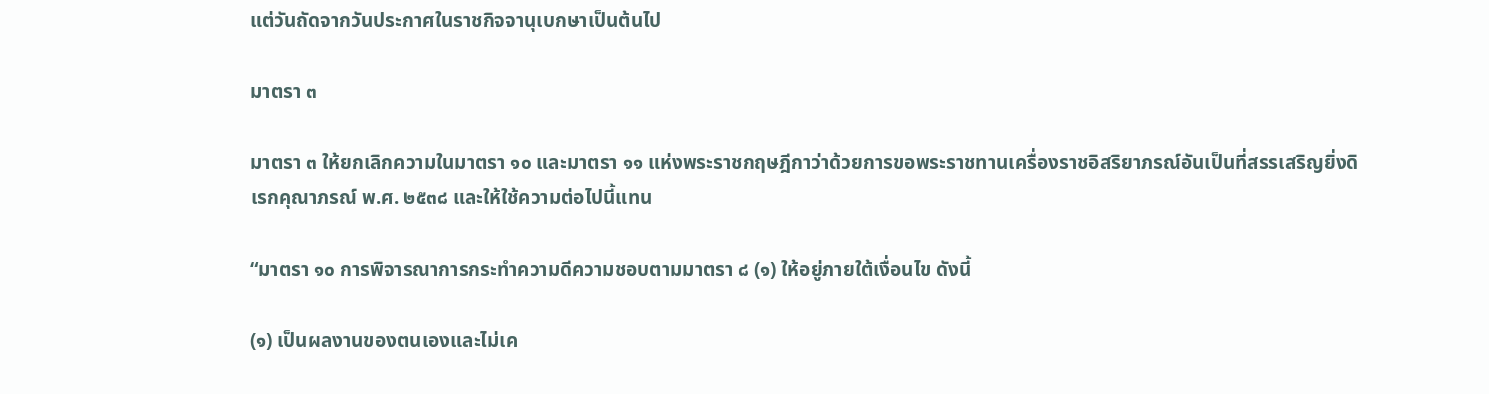แต่วันถัดจากวันประกาศในราชกิจจานุเบกษาเป็นต้นไป

มาตรา ๓

มาตรา ๓ ให้ยกเลิกความในมาตรา ๑๐ และมาตรา ๑๑ แห่งพระราชกฤษฎีกาว่าด้วยการขอพระราชทานเครื่องราชอิสริยาภรณ์อันเป็นที่สรรเสริญยิ่งดิเรกคุณาภรณ์ พ.ศ. ๒๕๓๘ และให้ใช้ความต่อไปนี้แทน

“มาตรา ๑๐ การพิจารณาการกระทำความดีความชอบตามมาตรา ๘ (๑) ให้อยู่ภายใต้เงื่อนไข ดังนี้

(๑) เป็นผลงานของตนเองและไม่เค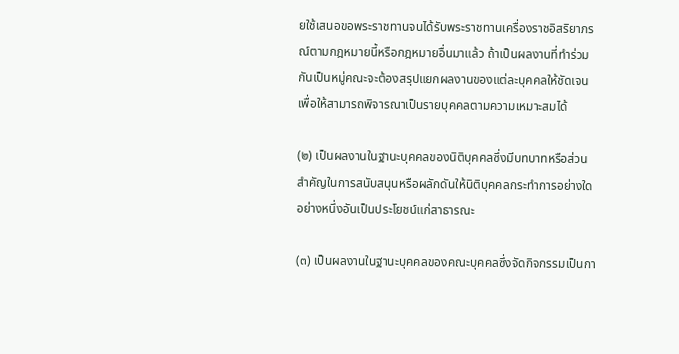ยใช้เสนอขอพระราชทานจนได้รับพระราชทานเครื่องราชอิสริยาภรณ์ตามกฎหมายนี้หรือกฎหมายอื่นมาแล้ว ถ้าเป็นผลงานที่ทำร่วมกันเป็นหมู่คณะจะต้องสรุปแยกผลงานของแต่ละบุคคลให้ชัดเจน เพื่อให้สามารถพิจารณาเป็นรายบุคคลตามความเหมาะสมได้

(๒) เป็นผลงานในฐานะบุคคลของนิติบุคคลซึ่งมีบทบาทหรือส่วนสำคัญในการสนับสนุนหรือผลักดันให้นิติบุคคลกระทำการอย่างใดอย่างหนึ่งอันเป็นประโยชน์แก่สาธารณะ

(๓) เป็นผลงานในฐานะบุคคลของคณะบุคคลซึ่งจัดกิจกรรมเป็นกา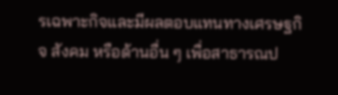รเฉพาะกิจและมีผลตอบแทนทางเศรษฐกิจ สังคม หรือด้านอื่น ๆ เพื่อสาธารณป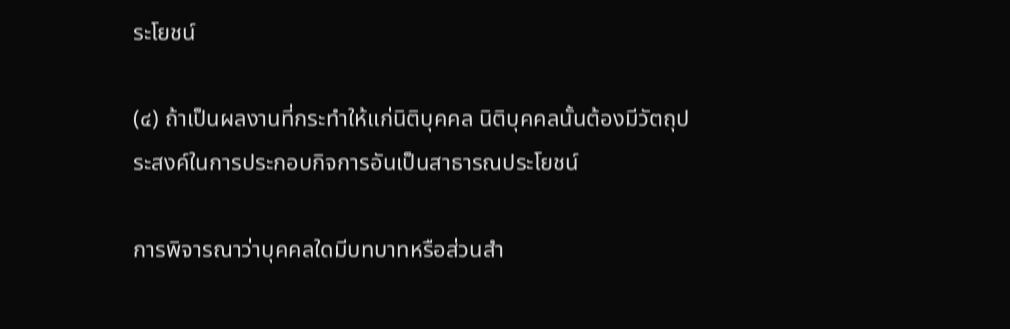ระโยชน์

(๔) ถ้าเป็นผลงานที่กระทำให้แก่นิติบุคคล นิติบุคคลนั้นต้องมีวัตถุประสงค์ในการประกอบกิจการอันเป็นสาธารณประโยชน์

การพิจารณาว่าบุคคลใดมีบทบาทหรือส่วนสำ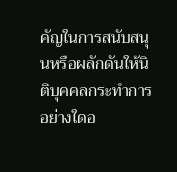คัญในการสนับสนุนหรือผลักดันให้นิติบุคคลกระทำการอย่างใดอ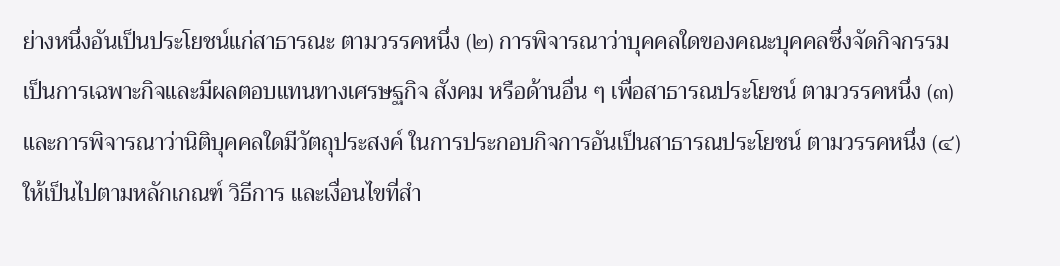ย่างหนึ่งอันเป็นประโยชน์แก่สาธารณะ ตามวรรคหนึ่ง (๒) การพิจารณาว่าบุคคลใดของคณะบุคคลซึ่งจัดกิจกรรมเป็นการเฉพาะกิจและมีผลตอบแทนทางเศรษฐกิจ สังคม หรือด้านอื่น ๆ เพื่อสาธารณประโยชน์ ตามวรรคหนึ่ง (๓) และการพิจารณาว่านิติบุคคลใดมีวัตถุประสงค์ ในการประกอบกิจการอันเป็นสาธารณประโยชน์ ตามวรรคหนึ่ง (๔) ให้เป็นไปตามหลักเกณฑ์ วิธีการ และเงื่อนไขที่สำ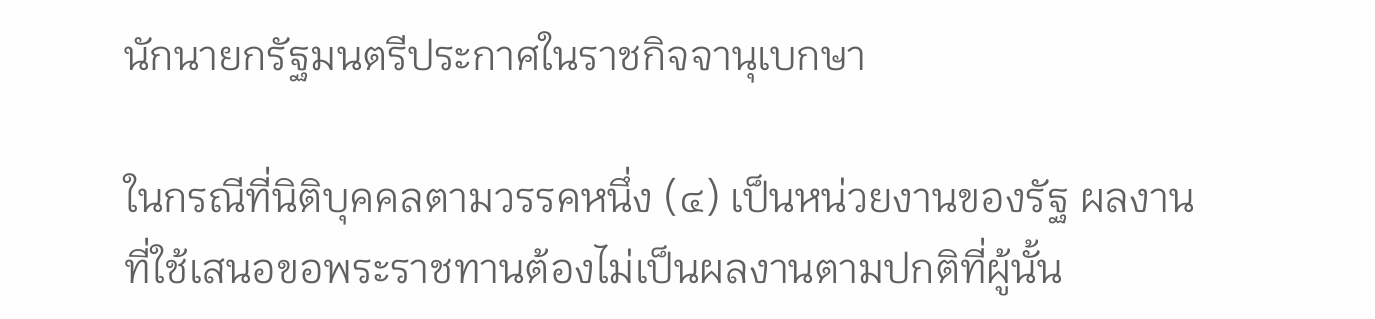นักนายกรัฐมนตรีประกาศในราชกิจจานุเบกษา

ในกรณีที่นิติบุคคลตามวรรคหนึ่ง (๔) เป็นหน่วยงานของรัฐ ผลงานที่ใช้เสนอขอพระราชทานต้องไม่เป็นผลงานตามปกติที่ผู้นั้น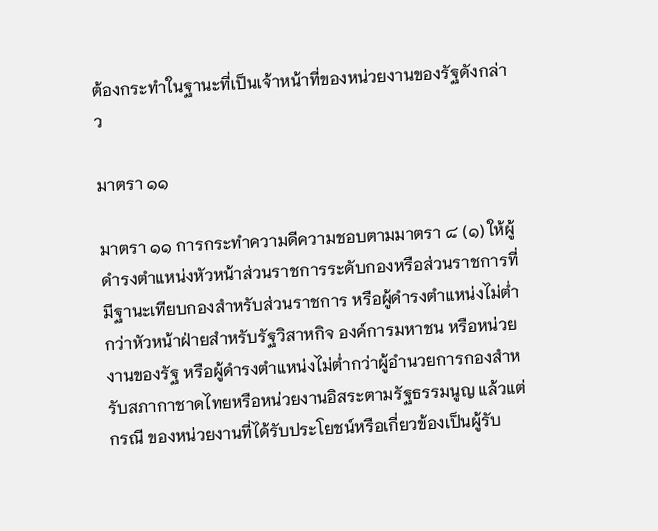ต้องกระทำในฐานะที่เป็นเจ้าหน้าที่ของหน่วยงานของรัฐดังกล่าว

มาตรา ๑๑

มาตรา ๑๑ การกระทำความดีความชอบตามมาตรา ๘ (๑) ให้ผู้ดำรงตำแหน่งหัวหน้าส่วนราชการระดับกองหรือส่วนราชการที่มีฐานะเทียบกองสำหรับส่วนราชการ หรือผู้ดำรงตำแหน่งไม่ต่ำกว่าหัวหน้าฝ่ายสำหรับรัฐวิสาหกิจ องค์การมหาชน หรือหน่วยงานของรัฐ หรือผู้ดำรงตำแหน่งไม่ต่ำกว่าผู้อำนวยการกองสำหรับสภากาชาดไทยหรือหน่วยงานอิสระตามรัฐธรรมนูญ แล้วแต่กรณี ของหน่วยงานที่ได้รับประโยชน์หรือเกี่ยวข้องเป็นผู้รับ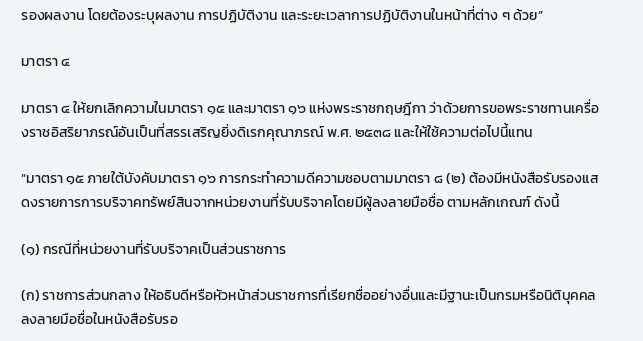รองผลงาน โดยต้องระบุผลงาน การปฏิบัติงาน และระยะเวลาการปฏิบัติงานในหน้าที่ต่าง ๆ ด้วย”

มาตรา ๔

มาตรา ๔ ให้ยกเลิกความในมาตรา ๑๕ และมาตรา ๑๖ แห่งพระราชกฤษฎีกา ว่าด้วยการขอพระราชทานเครื่องราชอิสริยาภรณ์อันเป็นที่สรรเสริญยิ่งดิเรกคุณาภรณ์ พ.ศ. ๒๕๓๘ และให้ใช้ความต่อไปนี้แทน

“มาตรา ๑๕ ภายใต้บังคับมาตรา ๑๖ การกระทำความดีความชอบตามมาตรา ๘ (๒) ต้องมีหนังสือรับรองแสดงรายการการบริจาคทรัพย์สินจากหน่วยงานที่รับบริจาคโดยมีผู้ลงลายมือชื่อ ตามหลักเกณฑ์ ดังนี้

(๑) กรณีที่หน่วยงานที่รับบริจาคเป็นส่วนราชการ

(ก) ราชการส่วนกลาง ให้อธิบดีหรือหัวหน้าส่วนราชการที่เรียกชื่ออย่างอื่นและมีฐานะเป็นกรมหรือนิติบุคคลลงลายมือชื่อในหนังสือรับรอ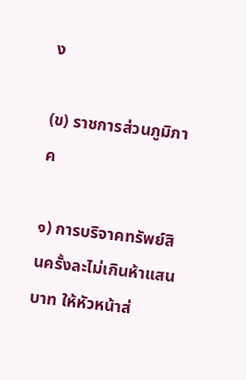ง

(ข) ราชการส่วนภูมิภาค

๑) การบริจาคทรัพย์สินครั้งละไม่เกินห้าแสนบาท ให้หัวหน้าส่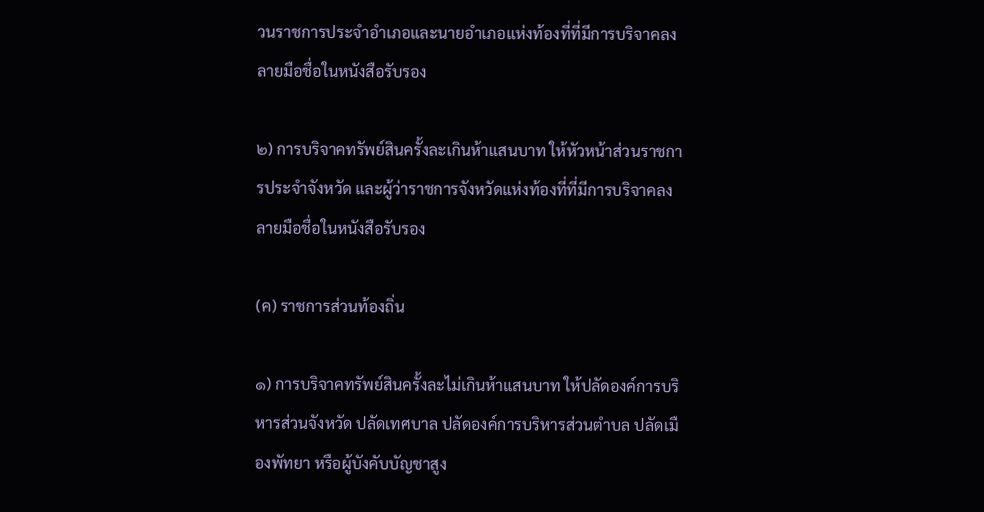วนราชการประจำอำเภอและนายอำเภอแห่งท้องที่ที่มีการบริจาคลงลายมือชื่อในหนังสือรับรอง

๒) การบริจาคทรัพย์สินครั้งละเกินห้าแสนบาท ให้หัวหน้าส่วนราชการประจำจังหวัด และผู้ว่าราชการจังหวัดแห่งท้องที่ที่มีการบริจาคลงลายมือชื่อในหนังสือรับรอง

(ค) ราชการส่วนท้องถิ่น

๑) การบริจาคทรัพย์สินครั้งละไม่เกินห้าแสนบาท ให้ปลัดองค์การบริหารส่วนจังหวัด ปลัดเทศบาล ปลัดองค์การบริหารส่วนตำบล ปลัดเมืองพัทยา หรือผู้บังคับบัญชาสูง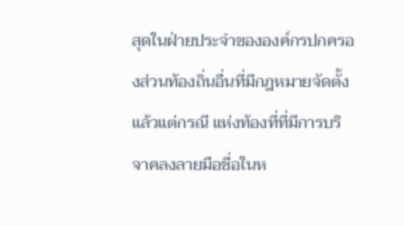สุดในฝ่ายประจำขององค์กรปกครองส่วนท้องถิ่นอื่นที่มีกฎหมายจัดตั้ง แล้วแต่กรณี แห่งท้องที่ที่มีการบริจาคลงลายมือชื่อในห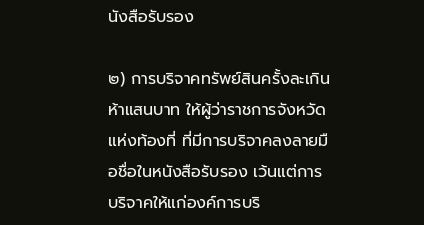นังสือรับรอง

๒) การบริจาคทรัพย์สินครั้งละเกินห้าแสนบาท ให้ผู้ว่าราชการจังหวัดแห่งท้องที่ ที่มีการบริจาคลงลายมือชื่อในหนังสือรับรอง เว้นแต่การบริจาคให้แก่องค์การบริ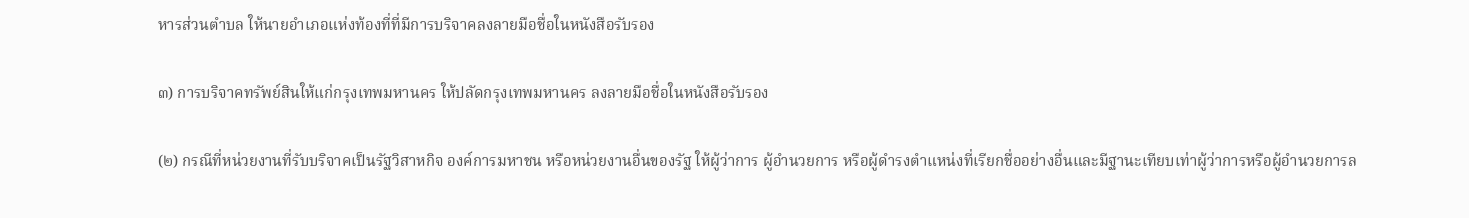หารส่วนตำบล ให้นายอำเภอแห่งท้องที่ที่มีการบริจาคลงลายมือชื่อในหนังสือรับรอง

๓) การบริจาคทรัพย์สินให้แก่กรุงเทพมหานคร ให้ปลัดกรุงเทพมหานคร ลงลายมือชื่อในหนังสือรับรอง

(๒) กรณีที่หน่วยงานที่รับบริจาคเป็นรัฐวิสาหกิจ องค์การมหาชน หรือหน่วยงานอื่นของรัฐ ให้ผู้ว่าการ ผู้อำนวยการ หรือผู้ดำรงตำแหน่งที่เรียกชื่ออย่างอื่นและมีฐานะเทียบเท่าผู้ว่าการหรือผู้อำนวยการล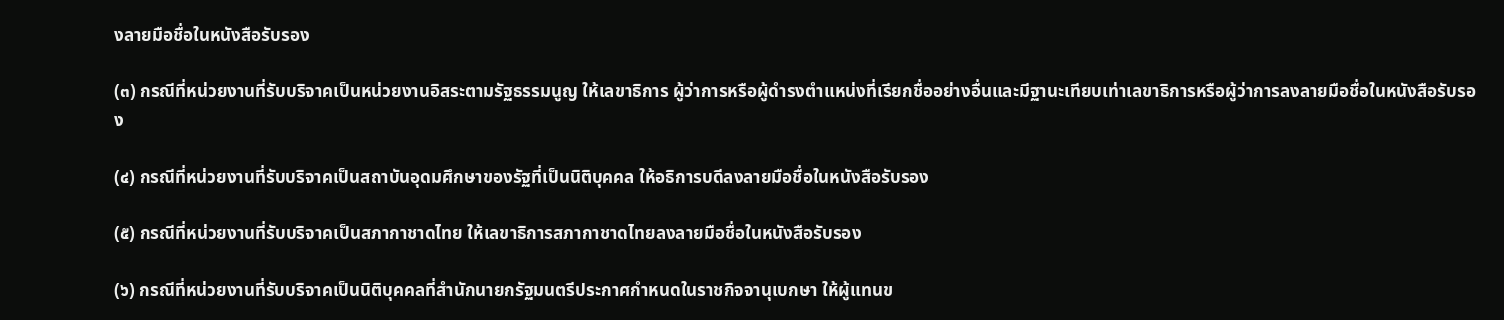งลายมือชื่อในหนังสือรับรอง

(๓) กรณีที่หน่วยงานที่รับบริจาคเป็นหน่วยงานอิสระตามรัฐธรรมนูญ ให้เลขาธิการ ผู้ว่าการหรือผู้ดำรงตำแหน่งที่เรียกชื่ออย่างอื่นและมีฐานะเทียบเท่าเลขาธิการหรือผู้ว่าการลงลายมือชื่อในหนังสือรับรอง

(๔) กรณีที่หน่วยงานที่รับบริจาคเป็นสถาบันอุดมศึกษาของรัฐที่เป็นนิติบุคคล ให้อธิการบดีลงลายมือชื่อในหนังสือรับรอง

(๕) กรณีที่หน่วยงานที่รับบริจาคเป็นสภากาชาดไทย ให้เลขาธิการสภากาชาดไทยลงลายมือชื่อในหนังสือรับรอง

(๖) กรณีที่หน่วยงานที่รับบริจาคเป็นนิติบุคคลที่สำนักนายกรัฐมนตรีประกาศกำหนดในราชกิจจานุเบกษา ให้ผู้แทนข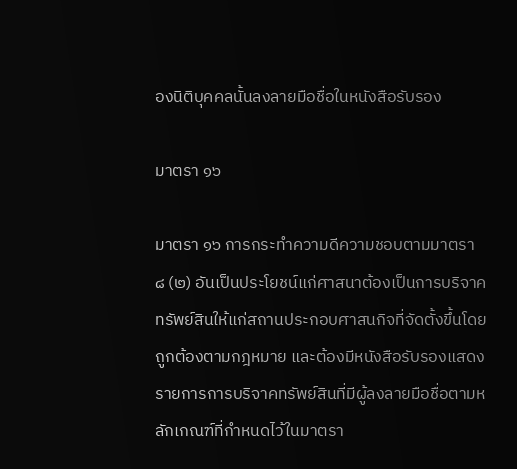องนิติบุคคลนั้นลงลายมือชื่อในหนังสือรับรอง

มาตรา ๑๖

มาตรา ๑๖ การกระทำความดีความชอบตามมาตรา ๘ (๒) อันเป็นประโยชน์แก่ศาสนาต้องเป็นการบริจาคทรัพย์สินให้แก่สถานประกอบศาสนกิจที่จัดตั้งขึ้นโดยถูกต้องตามกฎหมาย และต้องมีหนังสือรับรองแสดงรายการการบริจาคทรัพย์สินที่มีผู้ลงลายมือชื่อตามหลักเกณฑ์ที่กำหนดไว้ในมาตรา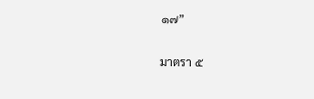๑๗”

มาตรา ๕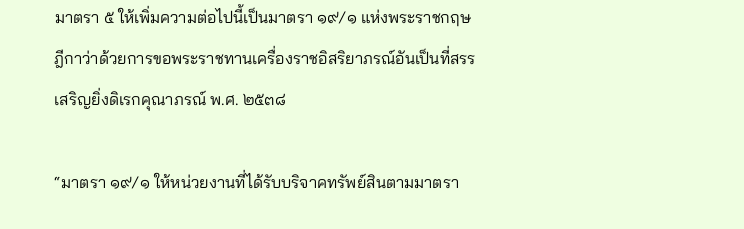มาตรา ๕ ให้เพิ่มความต่อไปนี้เป็นมาตรา ๑๙/๑ แห่งพระราชกฤษฎีกาว่าด้วยการขอพระราชทานเครื่องราชอิสริยาภรณ์อันเป็นที่สรรเสริญยิ่งดิเรกคุณาภรณ์ พ.ศ. ๒๕๓๘

“มาตรา ๑๙/๑ ให้หน่วยงานที่ได้รับบริจาคทรัพย์สินตามมาตรา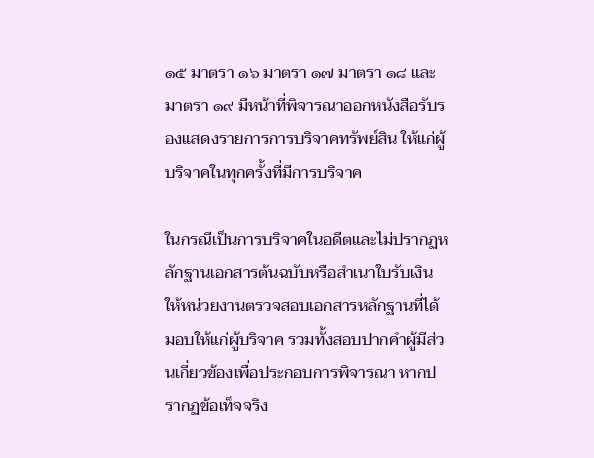๑๕ มาตรา ๑๖ มาตรา ๑๗ มาตรา ๑๘ และมาตรา ๑๙ มีหน้าที่พิจารณาออกหนังสือรับรองแสดงรายการการบริจาคทรัพย์สิน ให้แก่ผู้บริจาคในทุกครั้งที่มีการบริจาค

ในกรณีเป็นการบริจาคในอดีตและไม่ปรากฏหลักฐานเอกสารต้นฉบับหรือสำเนาใบรับเงิน ให้หน่วยงานตรวจสอบเอกสารหลักฐานที่ได้มอบให้แก่ผู้บริจาค รวมทั้งสอบปากคำผู้มีส่วนเกี่ยวข้องเพื่อประกอบการพิจารณา หากปรากฏข้อเท็จจริง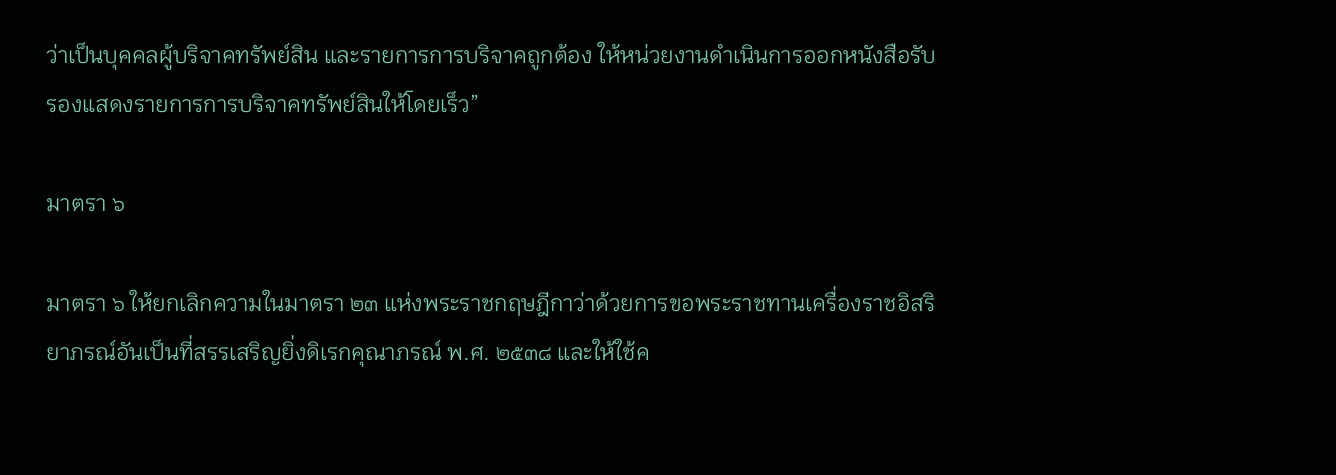ว่าเป็นบุคคลผู้บริจาคทรัพย์สิน และรายการการบริจาคถูกต้อง ให้หน่วยงานดำเนินการออกหนังสือรับรองแสดงรายการการบริจาคทรัพย์สินให้โดยเร็ว”

มาตรา ๖

มาตรา ๖ ให้ยกเลิกความในมาตรา ๒๓ แห่งพระราชกฤษฎีกาว่าด้วยการขอพระราชทานเครื่องราชอิสริยาภรณ์อันเป็นที่สรรเสริญยิ่งดิเรกคุณาภรณ์ พ.ศ. ๒๕๓๘ และให้ใช้ค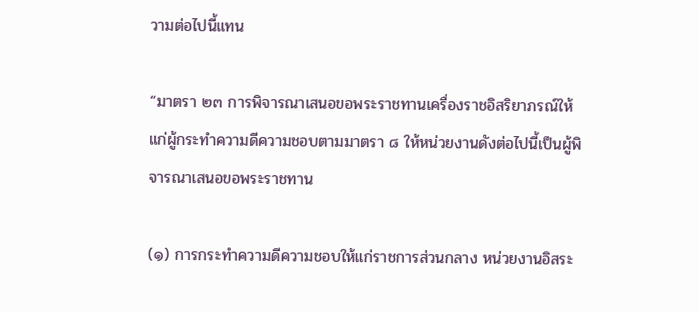วามต่อไปนี้แทน

“มาตรา ๒๓ การพิจารณาเสนอขอพระราชทานเครื่องราชอิสริยาภรณ์ให้แก่ผู้กระทำความดีความชอบตามมาตรา ๘ ให้หน่วยงานดังต่อไปนี้เป็นผู้พิจารณาเสนอขอพระราชทาน

(๑) การกระทำความดีความชอบให้แก่ราชการส่วนกลาง หน่วยงานอิสระ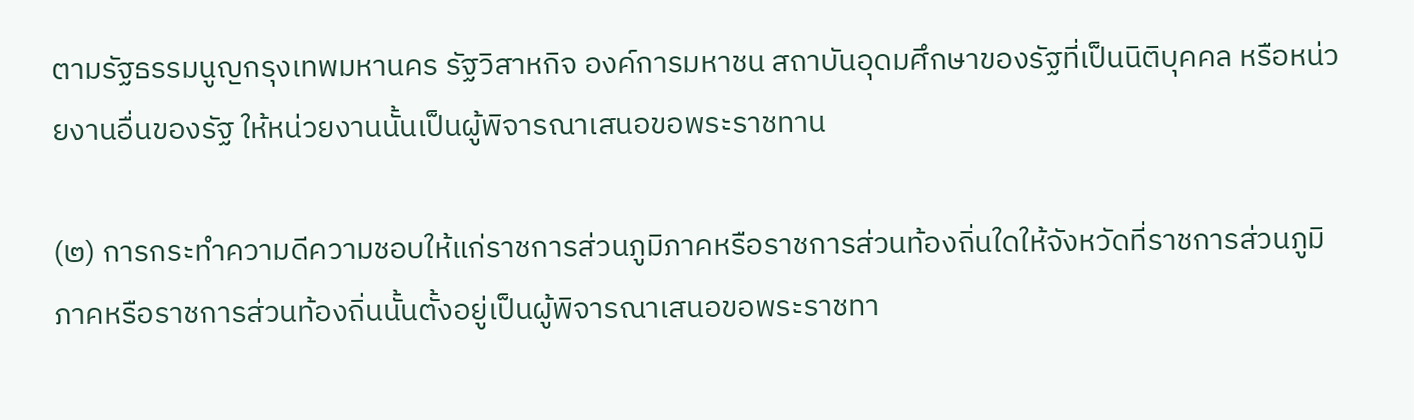ตามรัฐธรรมนูญกรุงเทพมหานคร รัฐวิสาหกิจ องค์การมหาชน สถาบันอุดมศึกษาของรัฐที่เป็นนิติบุคคล หรือหน่วยงานอื่นของรัฐ ให้หน่วยงานนั้นเป็นผู้พิจารณาเสนอขอพระราชทาน

(๒) การกระทำความดีความชอบให้แก่ราชการส่วนภูมิภาคหรือราชการส่วนท้องถิ่นใดให้จังหวัดที่ราชการส่วนภูมิภาคหรือราชการส่วนท้องถิ่นนั้นตั้งอยู่เป็นผู้พิจารณาเสนอขอพระราชทา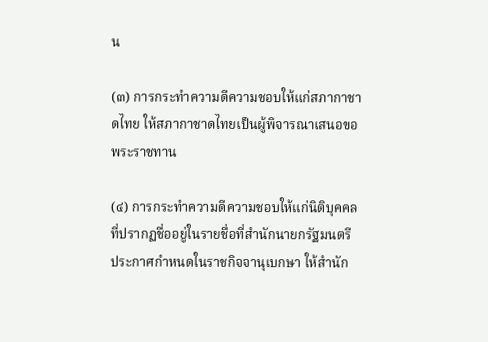น

(๓) การกระทำความดีความชอบให้แก่สภากาชาดไทย ให้สภากาชาดไทยเป็นผู้พิจารณาเสนอขอพระราชทาน

(๔) การกระทำความดีความชอบให้แก่นิติบุคคลที่ปรากฏชื่ออยู่ในรายชื่อที่สำนักนายกรัฐมนตรี ประกาศกำหนดในราชกิจจานุเบกษา ให้สำนัก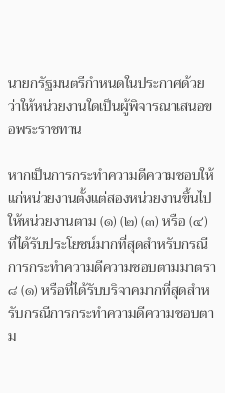นายกรัฐมนตรีกำหนดในประกาศด้วยว่าให้หน่วยงานใดเป็นผู้พิจารณาเสนอขอพระราชทาน

หากเป็นการกระทำความดีความชอบให้แก่หน่วยงานตั้งแต่สองหน่วยงานขึ้นไป ให้หน่วยงานตาม (๑) (๒) (๓) หรือ (๔) ที่ได้รับประโยชน์มากที่สุดสำหรับกรณีการกระทำความดีความชอบตามมาตรา ๘ (๑) หรือที่ได้รับบริจาคมากที่สุดสำหรับกรณีการกระทำความดีความชอบตาม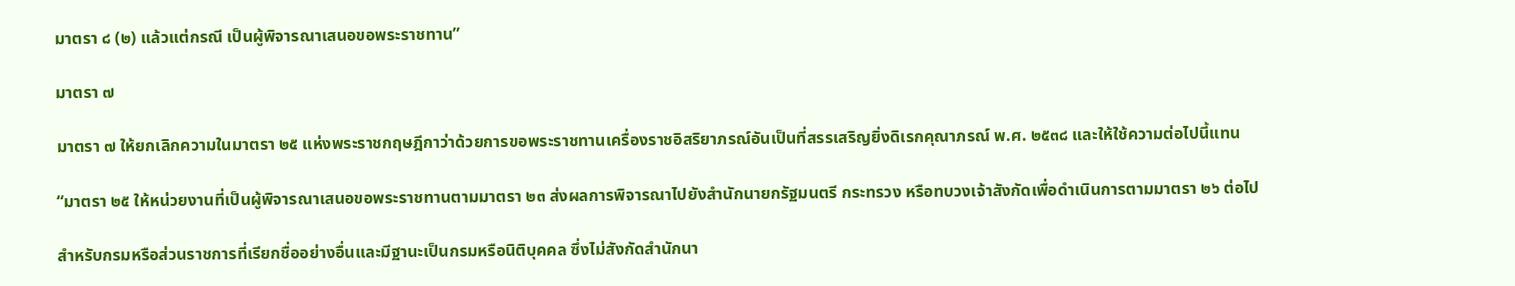มาตรา ๘ (๒) แล้วแต่กรณี เป็นผู้พิจารณาเสนอขอพระราชทาน”

มาตรา ๗

มาตรา ๗ ให้ยกเลิกความในมาตรา ๒๕ แห่งพระราชกฤษฎีกาว่าด้วยการขอพระราชทานเครื่องราชอิสริยาภรณ์อันเป็นที่สรรเสริญยิ่งดิเรกคุณาภรณ์ พ.ศ. ๒๕๓๘ และให้ใช้ความต่อไปนี้แทน

“มาตรา ๒๕ ให้หน่วยงานที่เป็นผู้พิจารณาเสนอขอพระราชทานตามมาตรา ๒๓ ส่งผลการพิจารณาไปยังสำนักนายกรัฐมนตรี กระทรวง หรือทบวงเจ้าสังกัดเพื่อดำเนินการตามมาตรา ๒๖ ต่อไป

สำหรับกรมหรือส่วนราชการที่เรียกชื่ออย่างอื่นและมีฐานะเป็นกรมหรือนิติบุคคล ซึ่งไม่สังกัดสำนักนา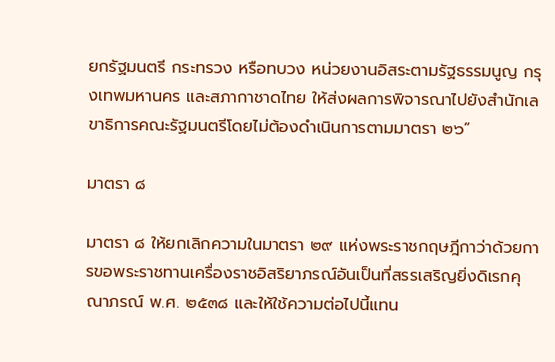ยกรัฐมนตรี กระทรวง หรือทบวง หน่วยงานอิสระตามรัฐธรรมนูญ กรุงเทพมหานคร และสภากาชาดไทย ให้ส่งผลการพิจารณาไปยังสำนักเลขาธิการคณะรัฐมนตรีโดยไม่ต้องดำเนินการตามมาตรา ๒๖”

มาตรา ๘

มาตรา ๘ ให้ยกเลิกความในมาตรา ๒๙ แห่งพระราชกฤษฎีกาว่าด้วยการขอพระราชทานเครื่องราชอิสริยาภรณ์อันเป็นที่สรรเสริญยิ่งดิเรกคุณาภรณ์ พ.ศ. ๒๕๓๘ และให้ใช้ความต่อไปนี้แทน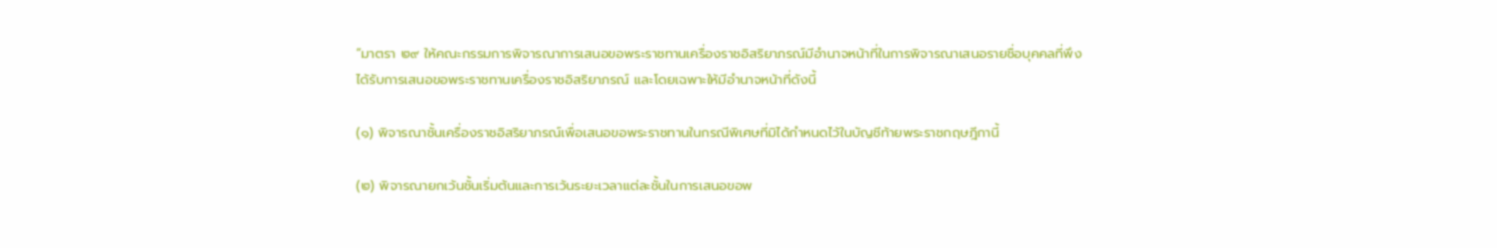“มาตรา ๒๙ ให้คณะกรรมการพิจารณาการเสนอขอพระราชทานเครื่องราชอิสริยาภรณ์มีอำนาจหน้าที่ในการพิจารณาเสนอรายชื่อบุคคลที่พึงได้รับการเสนอขอพระราชทานเครื่องราชอิสริยาภรณ์ และโดยเฉพาะให้มีอำนาจหน้าที่ดังนี้

(๑) พิจารณาชั้นเครื่องราชอิสริยาภรณ์เพื่อเสนอขอพระราชทานในกรณีพิเศษที่มิได้กำหนดไว้ในบัญชีท้ายพระราชกฤษฎีกานี้

(๒) พิจารณายกเว้นชั้นเริ่มต้นและการเว้นระยะเวลาแต่ละชั้นในการเสนอขอพ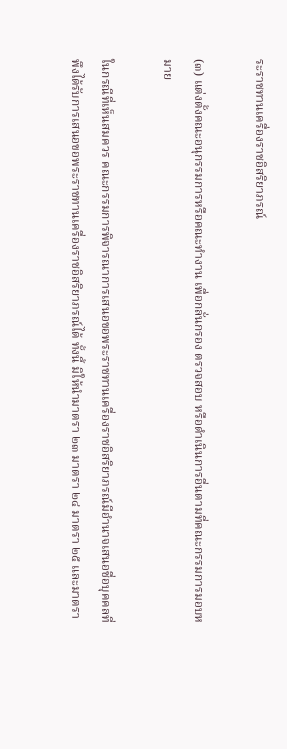ระราชทานเครื่องราชอิสริยาภรณ์

(๓) แต่งตั้งคณะอนุกรรมการหรือคณะทำงาน เพื่อกลั่นกรอง ตรวจสอบ หรือดำเนินการอื่นตามที่คณะกรรมการมอบหมาย

ในกรณีที่เห็นสมควร คณะกรรมการพิจารณาการเสนอขอพระราชทานเครื่องราชอิสริยาภรณ์มีอำนาจเสนอชื่อบุคคลที่พึงได้รับการเสนอขอพระราชทานเครื่องราชอิสริยาภรณ์ได้ ทั้งนี้ มิให้นำมาตรา ๒๓ มาตรา ๒๔ มาตรา ๒๕ และมาตรา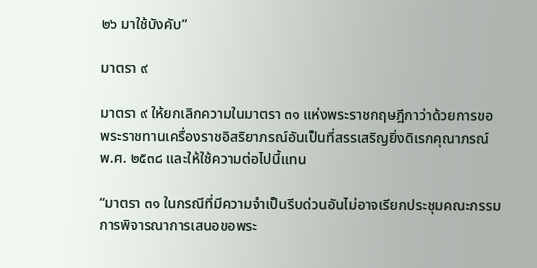๒๖ มาใช้บังคับ”

มาตรา ๙

มาตรา ๙ ให้ยกเลิกความในมาตรา ๓๑ แห่งพระราชกฤษฎีกาว่าด้วยการขอพระราชทานเครื่องราชอิสริยาภรณ์อันเป็นที่สรรเสริญยิ่งดิเรกคุณาภรณ์ พ.ศ. ๒๕๓๘ และให้ใช้ความต่อไปนี้แทน

“มาตรา ๓๑ ในกรณีที่มีความจำเป็นรีบด่วนอันไม่อาจเรียกประชุมคณะกรรมการพิจารณาการเสนอขอพระ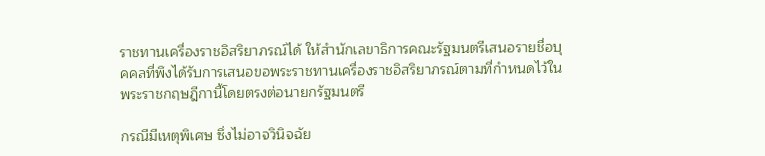ราชทานเครื่องราชอิสริยาภรณ์ได้ ให้สำนักเลขาธิการคณะรัฐมนตรีเสนอรายชื่อบุคคลที่พึงได้รับการเสนอขอพระราชทานเครื่องราชอิสริยาภรณ์ตามที่กำหนดไว้ในพระราชกฤษฎีกานี้โดยตรงต่อนายกรัฐมนตรี

กรณีมีเหตุพิเศษ ซึ่งไม่อาจวินิจฉัย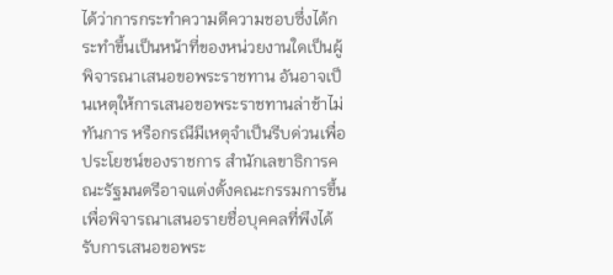ได้ว่าการกระทำความดีความชอบซึ่งได้กระทำขึ้นเป็นหน้าที่ของหน่วยงานใดเป็นผู้พิจารณาเสนอขอพระราชทาน อันอาจเป็นเหตุให้การเสนอขอพระราชทานล่าช้าไม่ทันการ หรือกรณีมีเหตุจำเป็นรีบด่วนเพื่อประโยชน์ของราชการ สำนักเลขาธิการคณะรัฐมนตรีอาจแต่งตั้งคณะกรรมการขึ้นเพื่อพิจารณาเสนอรายชื่อบุคคลที่พึงได้รับการเสนอขอพระ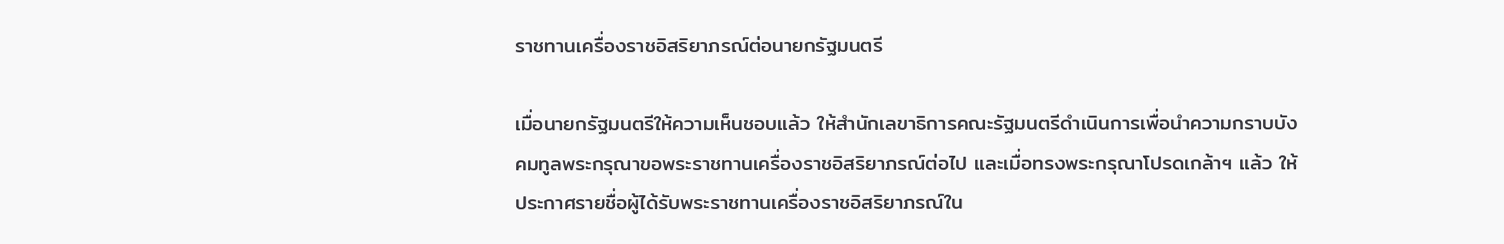ราชทานเครื่องราชอิสริยาภรณ์ต่อนายกรัฐมนตรี

เมื่อนายกรัฐมนตรีให้ความเห็นชอบแล้ว ให้สำนักเลขาธิการคณะรัฐมนตรีดำเนินการเพื่อนำความกราบบังคมทูลพระกรุณาขอพระราชทานเครื่องราชอิสริยาภรณ์ต่อไป และเมื่อทรงพระกรุณาโปรดเกล้าฯ แล้ว ให้ประกาศรายชื่อผู้ได้รับพระราชทานเครื่องราชอิสริยาภรณ์ใน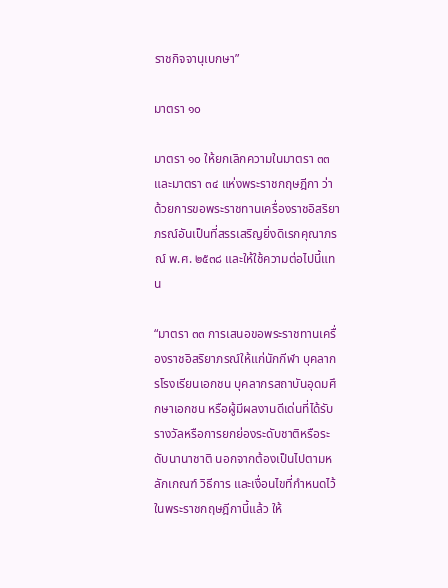ราชกิจจานุเบกษา”

มาตรา ๑๐

มาตรา ๑๐ ให้ยกเลิกความในมาตรา ๓๓ และมาตรา ๓๔ แห่งพระราชกฤษฎีกา ว่าด้วยการขอพระราชทานเครื่องราชอิสริยาภรณ์อันเป็นที่สรรเสริญยิ่งดิเรกคุณาภรณ์ พ.ศ. ๒๕๓๘ และให้ใช้ความต่อไปนี้แทน

“มาตรา ๓๓ การเสนอขอพระราชทานเครื่องราชอิสริยาภรณ์ให้แก่นักกีฬา บุคลากรโรงเรียนเอกชน บุคลากรสถาบันอุดมศึกษาเอกชน หรือผู้มีผลงานดีเด่นที่ได้รับรางวัลหรือการยกย่องระดับชาติหรือระดับนานาชาติ นอกจากต้องเป็นไปตามหลักเกณฑ์ วิธีการ และเงื่อนไขที่กำหนดไว้ในพระราชกฤษฎีกานี้แล้ว ให้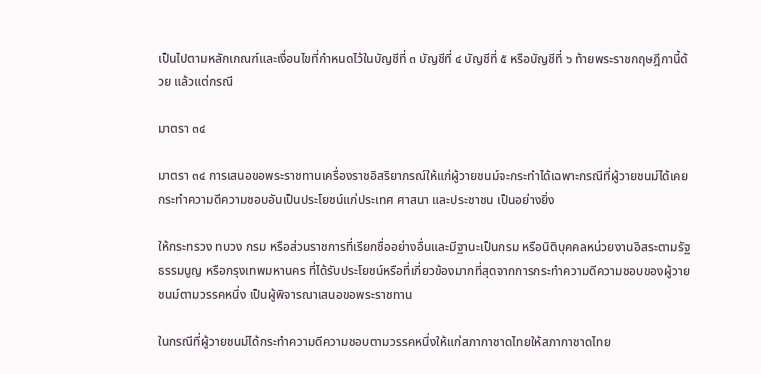เป็นไปตามหลักเกณฑ์และเงื่อนไขที่กำหนดไว้ในบัญชีที่ ๓ บัญชีที่ ๔ บัญชีที่ ๕ หรือบัญชีที่ ๖ ท้ายพระราชกฤษฎีกานี้ด้วย แล้วแต่กรณี

มาตรา ๓๔

มาตรา ๓๔ การเสนอขอพระราชทานเครื่องราชอิสริยาภรณ์ให้แก่ผู้วายชนม์จะกระทำได้เฉพาะกรณีที่ผู้วายชนม์ได้เคยกระทำความดีความชอบอันเป็นประโยชน์แก่ประเทศ ศาสนา และประชาชน เป็นอย่างยิ่ง

ให้กระทรวง ทบวง กรม หรือส่วนราชการที่เรียกชื่ออย่างอื่นและมีฐานะเป็นกรม หรือนิติบุคคลหน่วยงานอิสระตามรัฐธรรมนูญ หรือกรุงเทพมหานคร ที่ได้รับประโยชน์หรือที่เกี่ยวข้องมากที่สุดจากการกระทำความดีความชอบของผู้วายชนม์ตามวรรคหนึ่ง เป็นผู้พิจารณาเสนอขอพระราชทาน

ในกรณีที่ผู้วายชนม์ได้กระทำความดีความชอบตามวรรคหนึ่งให้แก่สภากาชาดไทยให้สภากาชาดไทย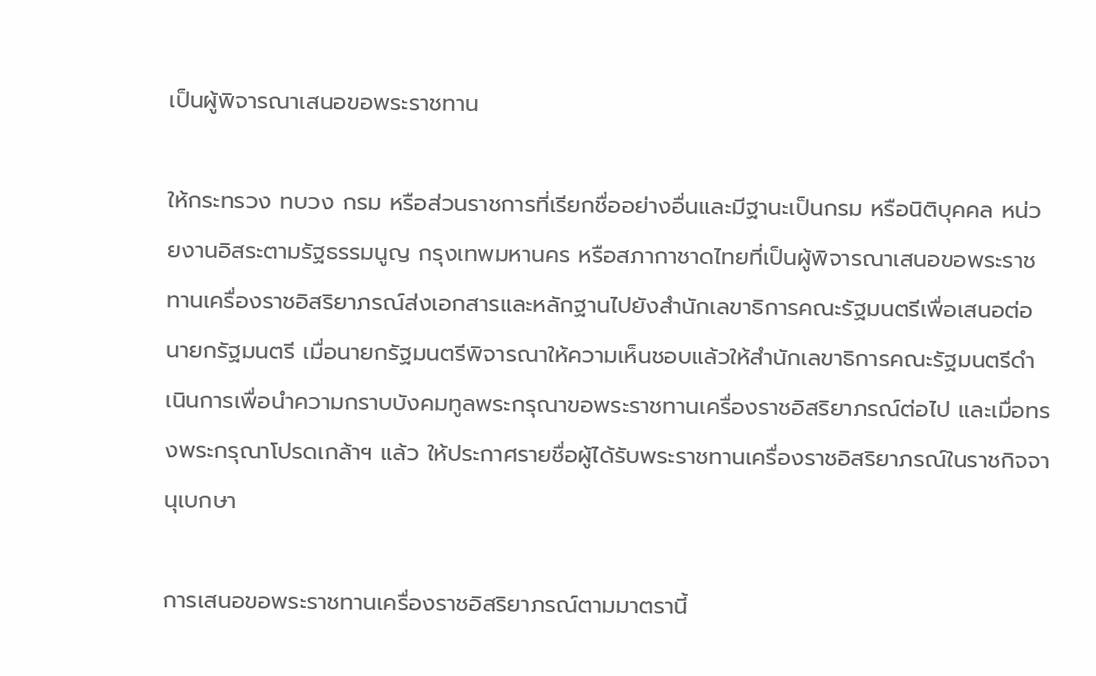เป็นผู้พิจารณาเสนอขอพระราชทาน

ให้กระทรวง ทบวง กรม หรือส่วนราชการที่เรียกชื่ออย่างอื่นและมีฐานะเป็นกรม หรือนิติบุคคล หน่วยงานอิสระตามรัฐธรรมนูญ กรุงเทพมหานคร หรือสภากาชาดไทยที่เป็นผู้พิจารณาเสนอขอพระราชทานเครื่องราชอิสริยาภรณ์ส่งเอกสารและหลักฐานไปยังสำนักเลขาธิการคณะรัฐมนตรีเพื่อเสนอต่อนายกรัฐมนตรี เมื่อนายกรัฐมนตรีพิจารณาให้ความเห็นชอบแล้วให้สำนักเลขาธิการคณะรัฐมนตรีดำเนินการเพื่อนำความกราบบังคมทูลพระกรุณาขอพระราชทานเครื่องราชอิสริยาภรณ์ต่อไป และเมื่อทรงพระกรุณาโปรดเกล้าฯ แล้ว ให้ประกาศรายชื่อผู้ได้รับพระราชทานเครื่องราชอิสริยาภรณ์ในราชกิจจานุเบกษา

การเสนอขอพระราชทานเครื่องราชอิสริยาภรณ์ตามมาตรานี้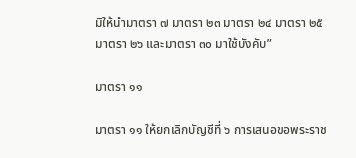มิให้นำมาตรา ๗ มาตรา ๒๓ มาตรา ๒๔ มาตรา ๒๕ มาตรา ๒๖ และมาตรา ๓๐ มาใช้บังคับ”

มาตรา ๑๑

มาตรา ๑๑ ให้ยกเลิกบัญชีที่ ๖ การเสนอขอพระราช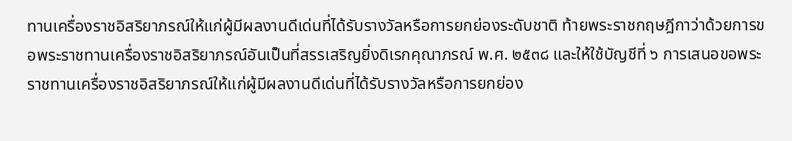ทานเครื่องราชอิสริยาภรณ์ให้แก่ผู้มีผลงานดีเด่นที่ได้รับรางวัลหรือการยกย่องระดับชาติ ท้ายพระราชกฤษฎีกาว่าด้วยการขอพระราชทานเครื่องราชอิสริยาภรณ์อันเป็นที่สรรเสริญยิ่งดิเรกคุณาภรณ์ พ.ศ. ๒๕๓๘ และให้ใช้บัญชีที่ ๖ การเสนอขอพระราชทานเครื่องราชอิสริยาภรณ์ให้แก่ผู้มีผลงานดีเด่นที่ได้รับรางวัลหรือการยกย่อง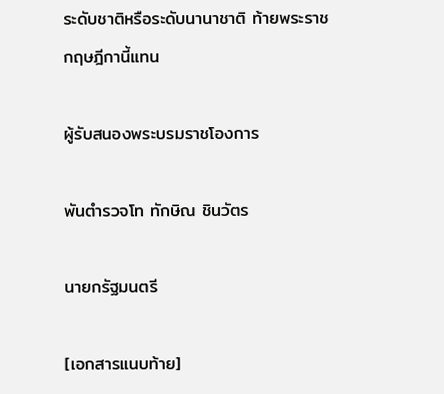ระดับชาติหรือระดับนานาชาติ ท้ายพระราชกฤษฎีกานี้แทน

ผู้รับสนองพระบรมราชโองการ

พันตำรวจโท ทักษิณ ชินวัตร

นายกรัฐมนตรี

[เอกสารแนบท้าย]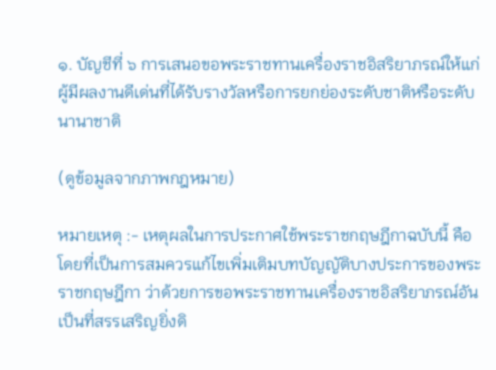๑. บัญชีที่ ๖ การเสนอขอพระราชทานเครื่องราชอิสริยาภรณ์ให้แก่ผู้มีผลงานดีเด่นที่ได้รับรางวัลหรือการยกย่องระดับชาติหรือระดับนานาชาติ

(ดูข้อมูลจากภาพกฎหมาย)

หมายเหตุ :- เหตุผลในการประกาศใช้พระราชกฤษฎีกาฉบับนี้ คือ โดยที่เป็นการสมควรแก้ไขเพิ่มเติมบทบัญญัติบางประการของพระราชกฤษฎีกา ว่าด้วยการขอพระราชทานเครื่องราชอิสริยาภรณ์อันเป็นที่สรรเสริญยิ่งดิ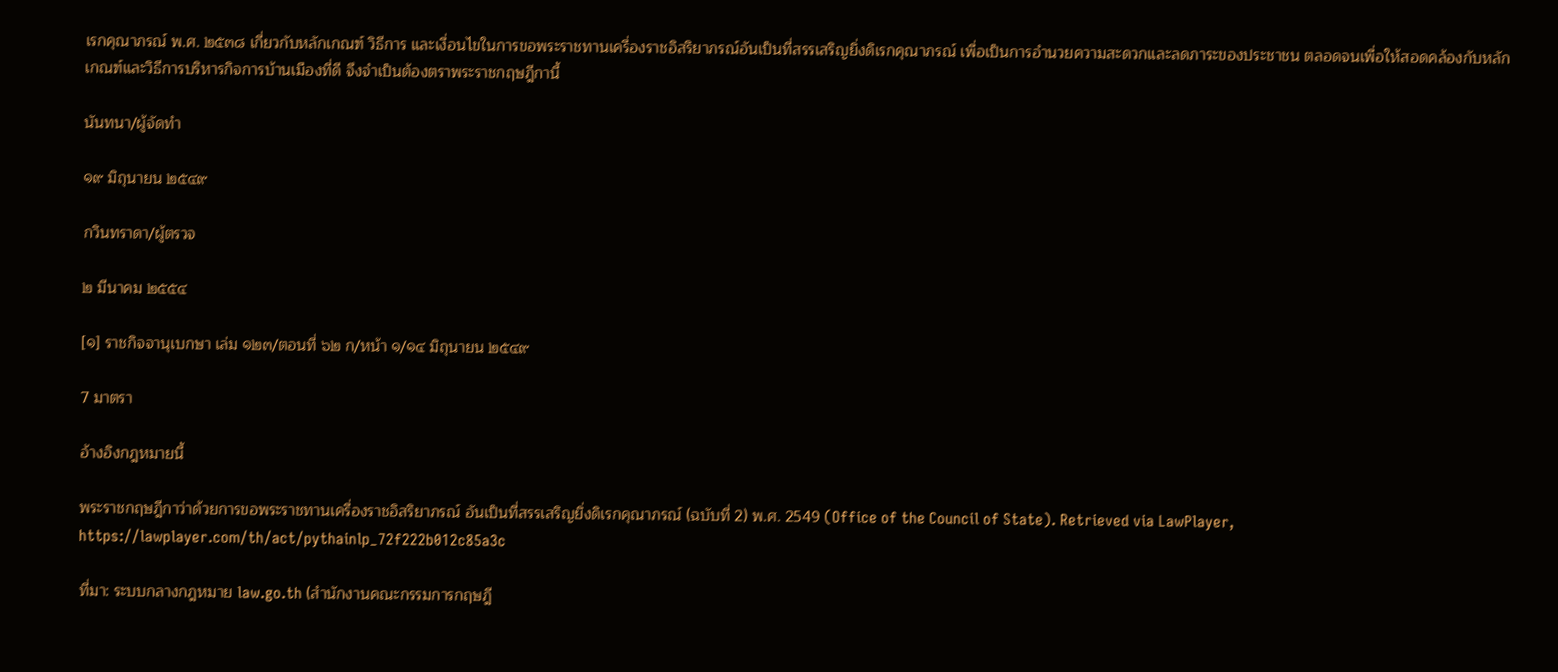เรกคุณาภรณ์ พ.ศ. ๒๕๓๘ เกี่ยวกับหลักเกณฑ์ วิธีการ และเงื่อนไขในการขอพระราชทานเครื่องราชอิสริยาภรณ์อันเป็นที่สรรเสริญยิ่งดิเรกคุณาภรณ์ เพื่อเป็นการอำนวยความสะดวกและลดภาระของประชาชน ตลอดจนเพื่อให้สอดคล้องกับหลักเกณฑ์และวิธีการบริหารกิจการบ้านเมืองที่ดี จึงจำเป็นต้องตราพระราชกฤษฎีกานี้

นันทนา/ผู้จัดทำ

๑๙ มิถุนายน ๒๕๔๙

กวินทราดา/ผู้ตรวจ

๒ มีนาคม ๒๕๕๔

[๑] ราชกิจจานุเบกษา เล่ม ๑๒๓/ตอนที่ ๖๒ ก/หน้า ๑/๑๔ มิถุนายน ๒๕๔๙

7 มาตรา

อ้างอิงกฎหมายนี้

พระราชกฤษฎีกาว่าด้วยการขอพระราชทานเครื่องราชอิสริยาภรณ์ อันเป็นที่สรรเสริญยิ่งดิเรกคุณาภรณ์ (ฉบับที่ 2) พ.ศ. 2549 (Office of the Council of State). Retrieved via LawPlayer, https://lawplayer.com/th/act/pythainlp_72f222b012c85a3c

ที่มา: ระบบกลางกฎหมาย law.go.th (สำนักงานคณะกรรมการกฤษฎี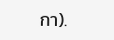กา).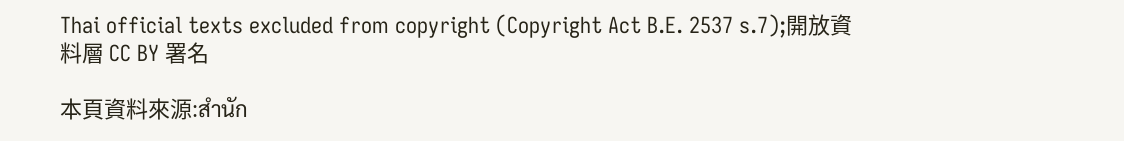Thai official texts excluded from copyright (Copyright Act B.E. 2537 s.7);開放資料層 CC BY 署名

本頁資料來源:สำนัก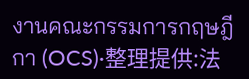งานคณะกรรมการกฤษฎีกา (OCS)·整理提供:法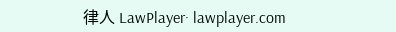律人 LawPlayer· lawplayer.com